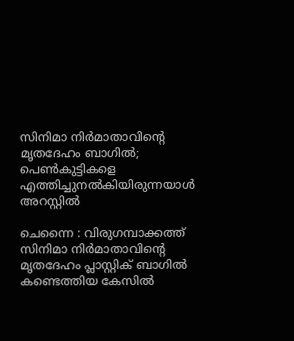സിനിമാ നിര്‍മാതാവിന്റെ മൃതദേഹം ബാഗില്‍; പെണ്‍കുട്ടികളെ എത്തിച്ചുനല്‍കിയിരുന്നയാള്‍ അറസ്റ്റില്‍

ചെന്നൈ : വിരുഗമ്പാക്കത്ത് സിനിമാ നിര്‍മാതാവിന്റെ മൃതദേഹം പ്ലാസ്റ്റിക് ബാഗില്‍ കണ്ടെത്തിയ കേസില്‍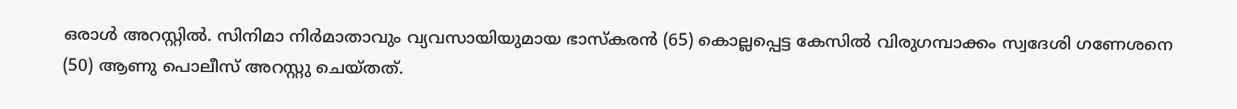ഒരാള്‍ അറസ്റ്റില്‍. സിനിമാ നിര്‍മാതാവും വ്യവസായിയുമായ ഭാസ്‌കരന്‍ (65) കൊല്ലപ്പെട്ട കേസില്‍ വിരുഗമ്പാക്കം സ്വദേശി ഗണേശനെ (50) ആണു പൊലീസ് അറസ്റ്റു ചെയ്തത്.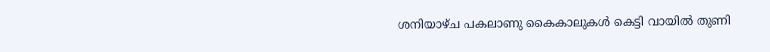ശനിയാഴ്ച പകലാണു കൈകാലുകള്‍ കെട്ടി വായില്‍ തുണി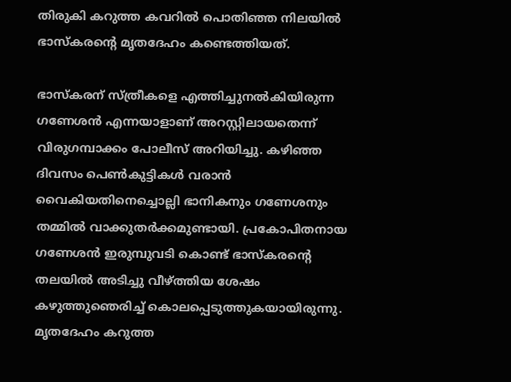തിരുകി കറുത്ത കവറില്‍ പൊതിഞ്ഞ നിലയില്‍ ഭാസ്‌കരന്റെ മൃതദേഹം കണ്ടെത്തിയത്.

ഭാസ്‌കരന് സ്ത്രീകളെ എത്തിച്ചുനല്‍കിയിരുന്ന ഗണേശന്‍ എന്നയാളാണ് അറസ്റ്റിലായതെന്ന് വിരുഗമ്പാക്കം പോലീസ് അറിയിച്ചു. കഴിഞ്ഞ ദിവസം പെണ്‍കുട്ടികള്‍ വരാന്‍ വൈകിയതിനെച്ചൊല്ലി ഭാനികനും ഗണേശനും തമ്മില്‍ വാക്കുതര്‍ക്കമുണ്ടായി. പ്രകോപിതനായ ഗണേശന്‍ ഇരുമ്പുവടി കൊണ്ട് ഭാസ്‌കരന്റെ തലയില്‍ അടിച്ചു വീഴ്ത്തിയ ശേഷം കഴുത്തുഞെരിച്ച് കൊലപ്പെടുത്തുകയായിരുന്നു. മൃതദേഹം കറുത്ത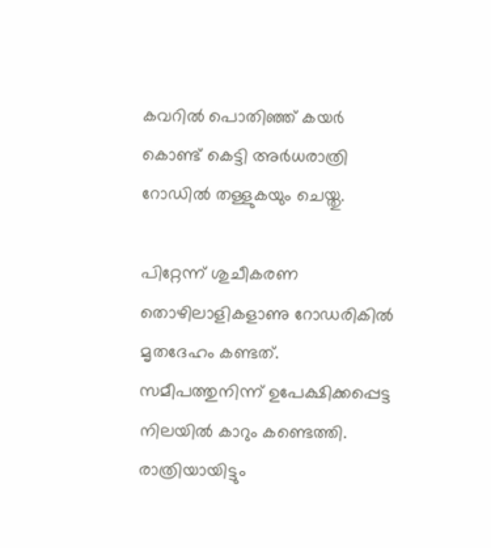കവറില്‍ പൊതിഞ്ഞ് കയര്‍ കൊണ്ട് കെട്ടി അര്‍ധരാത്രി റോഡില്‍ തള്ളുകയും ചെയ്തു.

പിറ്റേന്ന് ശുചീകരണ തൊഴിലാളികളാണു റോഡരികില്‍ മൃതദേഹം കണ്ടത്. സമീപത്തുനിന്ന് ഉപേക്ഷിക്കപ്പെട്ട നിലയില്‍ കാറും കണ്ടെത്തി. രാത്രിയായിട്ടും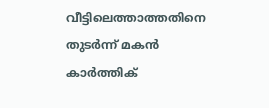വീട്ടിലെത്താത്തതിനെ തുടര്‍ന്ന് മകന്‍ കാര്‍ത്തിക്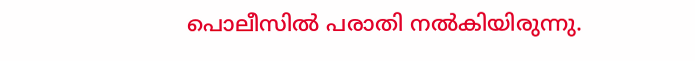പൊലീസില്‍ പരാതി നല്‍കിയിരുന്നു.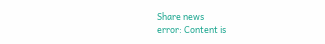Share news
error: Content is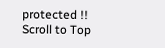protected !!
Scroll to Top